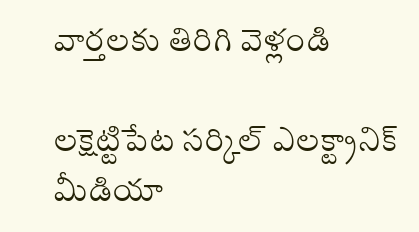వార్తలకు తిరిగి వెళ్లండి

లక్షెట్టిపేట సర్కిల్ ఎలక్ట్రానిక్ మీడియా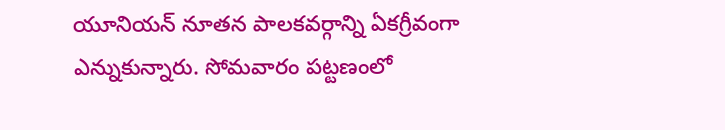యూనియన్ నూతన పాలకవర్గాన్ని ఏకగ్రీవంగా ఎన్నుకున్నారు. సోమవారం పట్టణంలో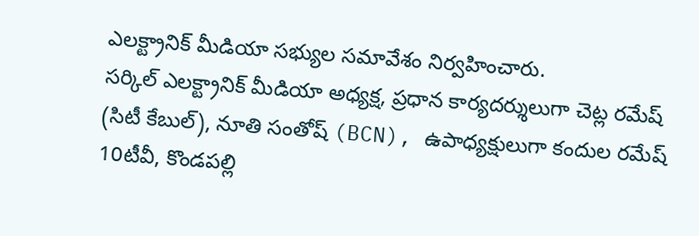ఎలక్ట్రానిక్ మీడియా సభ్యుల సమావేశం నిర్వహించారు.
సర్కిల్ ఎలక్ట్రానిక్ మీడియా అధ్యక్ష, ప్రధాన కార్యదర్శులుగా చెట్ల రమేష్ (సిటీ కేబుల్), నూతి సంతోష్ (BCN), ఉపాధ్యక్షులుగా కందుల రమేష్ 10టీవీ, కొండపల్లి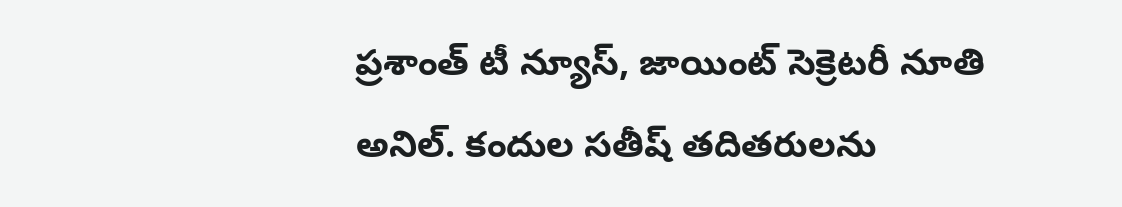ప్రశాంత్ టీ న్యూస్, జాయింట్ సెక్రెటరీ నూతి అనిల్. కందుల సతీష్ తదితరులను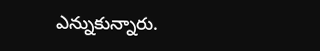ఎన్నుకున్నారు.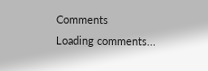Comments
Loading comments...